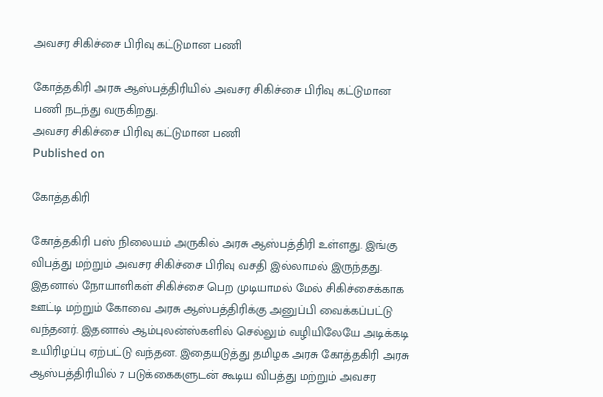அவசர சிகிச்சை பிரிவு கட்டுமான பணி

கோத்தகிரி அரசு ஆஸ்பத்திரியில் அவசர சிகிச்சை பிரிவு கட்டுமான பணி நடந்து வருகிறது.
அவசர சிகிச்சை பிரிவு கட்டுமான பணி
Published on

கோத்தகிரி

கோத்தகிரி பஸ் நிலையம் அருகில் அரசு ஆஸ்பத்திரி உள்ளது. இங்கு விபத்து மற்றும் அவசர சிகிச்சை பிரிவு வசதி இல்லாமல் இருந்தது. இதனால் நோயாளிகள் சிகிச்சை பெற முடியாமல் மேல் சிகிச்சைக்காக ஊட்டி மற்றும் கோவை அரசு ஆஸ்பத்திரிக்கு அனுப்பி வைக்கப்பட்டு வந்தனர். இதனால் ஆம்புலன்ஸ்களில் செல்லும் வழியிலேயே அடிக்கடி உயிரிழப்பு ஏற்பட்டு வந்தன. இதையடுத்து தமிழக அரசு கோத்தகிரி அரசு ஆஸ்பத்திரியில் 7 படுக்கைகளுடன் கூடிய விபத்து மற்றும் அவசர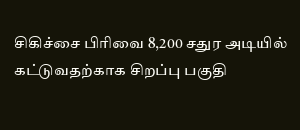சிகிச்சை பிரிவை 8,200 சதுர அடியில் கட்டுவதற்காக சிறப்பு பகுதி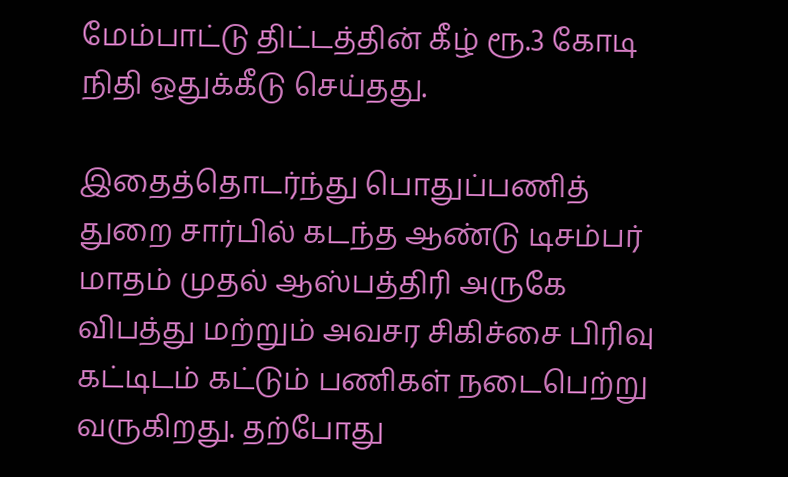மேம்பாட்டு திட்டத்தின் கீழ் ரூ.3 கோடி நிதி ஒதுக்கீடு செய்தது.

இதைத்தொடர்ந்து பொதுப்பணித் துறை சார்பில் கடந்த ஆண்டு டிசம்பர் மாதம் முதல் ஆஸ்பத்திரி அருகே விபத்து மற்றும் அவசர சிகிச்சை பிரிவு கட்டிடம் கட்டும் பணிகள் நடைபெற்று வருகிறது. தற்போது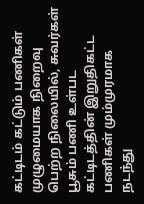கட்டிடம் கட்டும் பணிகள் முழுமையாக நிறைவு பெற்ற நிலையில், சுவர்கள் பூசும் பணி உள்பட கட்டிடத்தின் இறுதிகட்ட பணிகள் மும்முரமாக நடந்து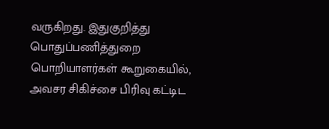வருகிறது. இதுகுறித்து பொதுப்பணித்துறை பொறியாளர்கள் கூறுகையில், அவசர சிகிச்சை பிரிவு கட்டிட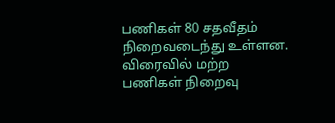பணிகள் 80 சதவீதம் நிறைவடைந்து உள்ளன. விரைவில் மற்ற பணிகள் நிறைவு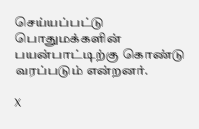செய்யப்பட்டு பொதுமக்களின் பயன்பாட்டிற்கு கொண்டு வரப்படும் என்றனர்.

X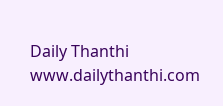Daily Thanthi
www.dailythanthi.com